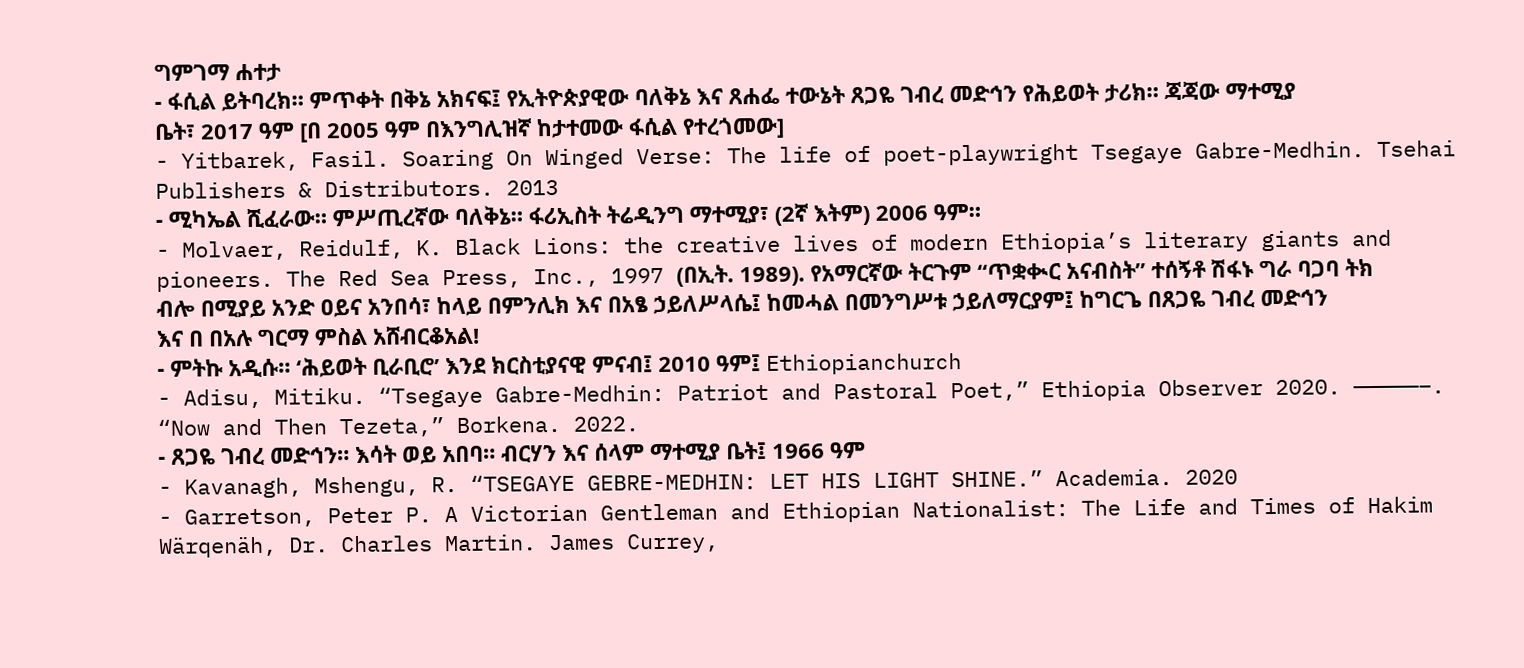ግምገማ ሐተታ
- ፋሲል ይትባረክ። ምጥቀት በቅኔ አክናፍ፤ የኢትዮጵያዊው ባለቅኔ እና ጸሐፌ ተውኔት ጸጋዬ ገብረ መድኅን የሕይወት ታሪክ። ጃጃው ማተሚያ ቤት፣ 2017 ዓም [በ 2005 ዓም በእንግሊዝኛ ከታተመው ፋሲል የተረጎመው]
- Yitbarek, Fasil. Soaring On Winged Verse: The life of poet-playwright Tsegaye Gabre-Medhin. Tsehai Publishers & Distributors. 2013
- ሚካኤል ሺፈራው። ምሥጢረኛው ባለቅኔ። ፋሪኢስት ትሬዲንግ ማተሚያ፣ (2ኛ እትም) 2006 ዓም።
- Molvaer, Reidulf, K. Black Lions: the creative lives of modern Ethiopia’s literary giants and pioneers. The Red Sea Press, Inc., 1997 (በኢት. 1989). የአማርኛው ትርጉም “ጥቋቊር አናብስት” ተሰኝቶ ሽፋኑ ግራ ባጋባ ትክ ብሎ በሚያይ አንድ ዐይና አንበሳ፣ ከላይ በምንሊክ እና በአፄ ኃይለሥላሴ፤ ከመሓል በመንግሥቱ ኃይለማርያም፤ ከግርጌ በጸጋዬ ገብረ መድኅን እና በ በአሉ ግርማ ምስል አሸብርቆአል!
- ምትኩ አዲሱ። ‘ሕይወት ቢራቢሮ’ እንደ ክርስቲያናዊ ምናብ፤ 2010 ዓም፤ Ethiopianchurch
- Adisu, Mitiku. “Tsegaye Gabre-Medhin: Patriot and Pastoral Poet,” Ethiopia Observer 2020. —————–. “Now and Then Tezeta,” Borkena. 2022.
- ጸጋዬ ገብረ መድኅን። እሳት ወይ አበባ። ብርሃን እና ሰላም ማተሚያ ቤት፤ 1966 ዓም
- Kavanagh, Mshengu, R. “TSEGAYE GEBRE-MEDHIN: LET HIS LIGHT SHINE.” Academia. 2020
- Garretson, Peter P. A Victorian Gentleman and Ethiopian Nationalist: The Life and Times of Hakim Wärqenäh, Dr. Charles Martin. James Currey,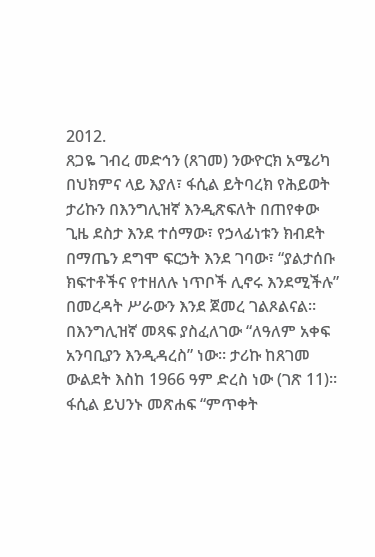2012.
ጸጋዬ ገብረ መድኅን (ጸገመ) ንውዮርክ አሜሪካ በህክምና ላይ እያለ፣ ፋሲል ይትባረክ የሕይወት ታሪኩን በእንግሊዝኛ እንዲጽፍለት በጠየቀው ጊዜ ደስታ እንደ ተሰማው፣ የኃላፊነቱን ክብደት በማጤን ደግሞ ፍርኃት እንደ ገባው፣ “ያልታሰቡ ክፍተቶችና የተዘለሉ ነጥቦች ሊኖሩ እንደሚችሉ” በመረዳት ሥራውን እንደ ጀመረ ገልጾልናል። በእንግሊዝኛ መጻፍ ያስፈለገው “ለዓለም አቀፍ አንባቢያን እንዲዳረስ” ነው። ታሪኩ ከጸገመ ውልደት እስከ 1966 ዓም ድረስ ነው (ገጽ 11)። ፋሲል ይህንኑ መጽሐፍ “ምጥቀት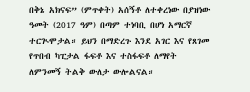በቅኔ አክናፍ” (ምጥቀት) አሰኝቶ ለተቀረነው በያዝነው ዓመት (2017 ዓም) በጣም ተነባቢ በሆነ አማርኛ ተርጒሞታል። ይህን በማድረጉ እንደ አገር እና የጸገመ የጥበብ ካፒታል ፋፍቶ እና ተስፋፍቶ ለማየት ለምንመኝ ትልቅ ውለታ ውሎልናል።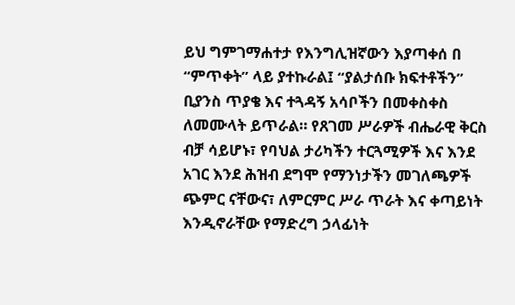ይህ ግምገማሐተታ የእንግሊዝኛውን እያጣቀሰ በ “ምጥቀት” ላይ ያተኩራል፤ “ያልታሰቡ ክፍተቶችን” ቢያንስ ጥያቄ እና ተጓዳኝ አሳቦችን በመቀስቀስ ለመሙላት ይጥራል። የጸገመ ሥራዎች ብሔራዊ ቅርስ ብቻ ሳይሆኑ፣ የባህል ታሪካችን ተርጓሚዎች እና እንደ አገር እንደ ሕዝብ ደግሞ የማንነታችን መገለጫዎች ጭምር ናቸውና፣ ለምርምር ሥራ ጥራት እና ቀጣይነት እንዲኖራቸው የማድረግ ኃላፊነት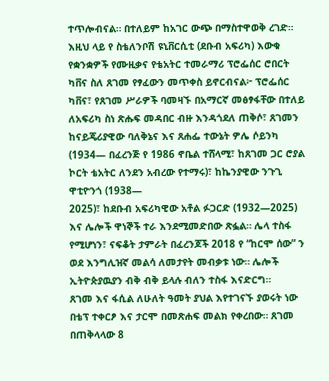ተጥሎብናል። በተለይም ከአገር ውጭ በማስተዋወቅ ረገድ።
እዚህ ላይ የ ስቴለንቦሽ ዩኒቨርሲቲ (ደቡብ አፍሪካ) እውቁ የቋንቋዎች የሙዚቃና የቴአትር ተመራማሪ ፕሮፌሰር ሮበርት ካቨና ስለ ጸገመ የፃፈውን መጥቀስ ይኖርብናል፦ ፕሮፌሰር ካቨና፣ የጸገመ ሥራዎች ባመዛኙ በአማርኛ መፅፃፋቸው በተለይ ለአፍሪካ ስነ ጽሑፍ መዳበር ብዙ እንዳጎደለ ጠቅሶ፣ ጸገመን ከናይጄሪያዊው ባለቅኔና እና ጸሐፌ ተውኔት ዎሌ ሶይንካ (1934— በፈረንጅ የ 1986 ኖቤል ተሸላሚ፣ ከጸገመ ጋር ሮያል ኮርት ቴአትር ለንደን አብረው የተማሩ)፣ ከኬንያዊው ንጉጊ ዋቲዮንጎ (1938—
2025)፣ ከደቡብ አፍሪካዊው አቶል ፉጋርድ (1932—2025) እና ሌሎች ዋነኞች ተራ እንደሚመድበው ጽፏል። ሌላ ተስፋ የሚሆነን፣ ናፍቆት ታምራት በፈረንጆች 2018 የ “ከርሞ ሰው” ን ወደ እንግሊዝኛ መልሳ ለመታየት መብቃቱ ነው። ሌሎች ኢትዮጵያዉያን ብቅ ብቅ ይላሉ ብለን ተስፋ እናድርግ።
ጸገመ እና ፋሲል ለሁለት ዓመት ያህል እየተገናኙ ያወሩት ነው በቴፕ ተቀርፆ እና ታርሞ በመጽሐፍ መልክ የቀረበው። ጸገመ በጠቅላላው 8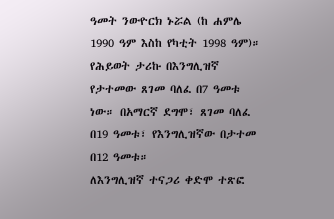ዓመት ንውዮርክ ኑሯል (ከ ሐምሌ 1990 ዓም እስከ የካቲት 1998 ዓም)። የሕይወት ታሪኩ በእንግሊዝኛ የታተመው ጸገመ ባለፈ በ7 ዓመቱ ነው። በአማርኛ ደግሞ፣ ጸገመ ባለፈ በ19 ዓመቱ፣ የእንግሊዝኛው በታተመ በ12 ዓመቱ።
ለእንግሊዝኛ ተናጋሪ ቀድሞ ተጽፎ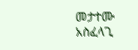መታተሙ አስፈላጊ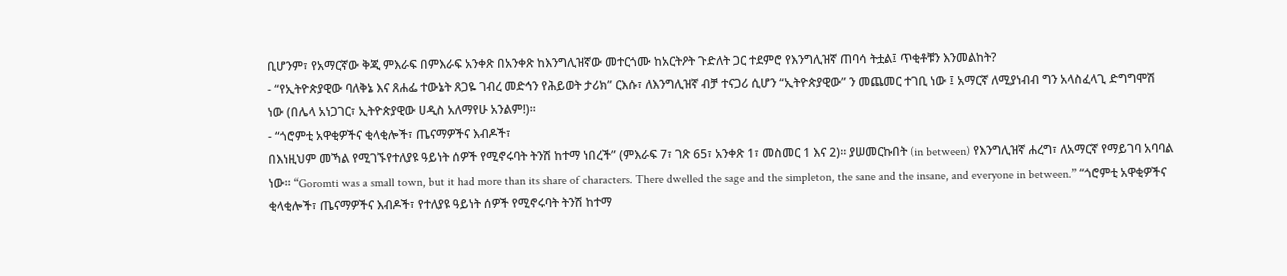ቢሆንም፣ የአማርኛው ቅጂ ምእራፍ በምእራፍ አንቀጽ በአንቀጽ ከእንግሊዝኛው መተርጎሙ ከአርትዖት ጉድለት ጋር ተደምሮ የእንግሊዝኛ ጠባሳ ትቷል፤ ጥቂቶቹን እንመልከት?
- “የኢትዮጵያዊው ባለቅኔ እና ጸሐፌ ተውኔት ጸጋዬ ገብረ መድኅን የሕይወት ታሪክ” ርእሱ፣ ለእንግሊዝኛ ብቻ ተናጋሪ ሲሆን “ኢትዮጵያዊው” ን መጨመር ተገቢ ነው ፤ አማርኛ ለሚያነብብ ግን አላስፈላጊ ድግግሞሽ ነው (በሌላ አነጋገር፣ ኢትዮጵያዊው ሀዲስ አለማየሁ አንልም!)።
- “ጎሮምቲ አዋቂዎችና ቂላቂሎች፣ ጤናማዎችና እብዶች፣
በእነዚህም መኻል የሚገኙየተለያዩ ዓይነት ሰዎች የሚኖሩባት ትንሽ ከተማ ነበረች” (ምእራፍ 7፣ ገጽ 65፣ አንቀጽ 1፣ መስመር 1 እና 2)። ያሠመርኩበት (in between) የእንግሊዝኛ ሐረግ፣ ለአማርኛ የማይገባ አባባል ነው። “Goromti was a small town, but it had more than its share of characters. There dwelled the sage and the simpleton, the sane and the insane, and everyone in between.” “ጎሮምቲ አዋቂዎችና ቂላቂሎች፣ ጤናማዎችና እብዶች፣ የተለያዩ ዓይነት ሰዎች የሚኖሩባት ትንሽ ከተማ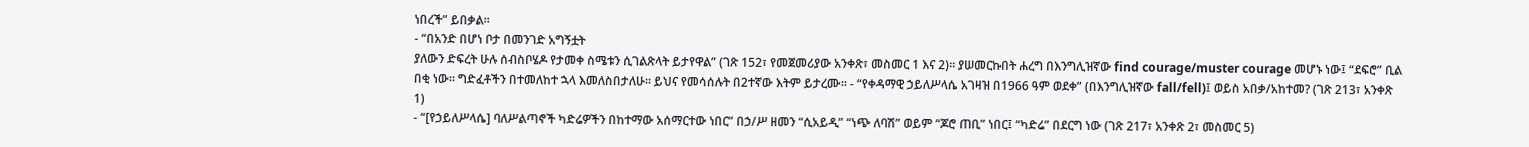ነበረች” ይበቃል።
- “በአንድ በሆነ ቦታ በመንገድ አግኝቷት
ያለውን ድፍረት ሁሉ ሰብስቦሄዶ የታመቀ ስሜቱን ሲገልጽላት ይታየዋል” (ገጽ 152፣ የመጀመሪያው አንቀጽ፣ መስመር 1 እና 2)። ያሠመርኩበት ሐረግ በእንግሊዝኛው find courage/muster courage መሆኑ ነው፤ “ደፍሮ” ቢል በቂ ነው። ግድፈቶችን በተመለከተ ኋላ እመለስበታለሁ። ይህና የመሳሰሉት በ2ተኛው እትም ይታረሙ። - “የቀዳማዊ ኃይለሥላሴ አገዛዝ በ1966 ዓም ወደቀ” (በእንግሊዝኛው fall/fell)፤ ወይስ አበቃ/አከተመ? (ገጽ 213፣ አንቀጽ 1)
- “[የኃይለሥላሴ] ባለሥልጣኖች ካድሬዎችን በከተማው አሰማርተው ነበር” በኃ/ሥ ዘመን “ሲአይዲ” “ነጭ ለባሽ” ወይም “ጆሮ ጠቢ” ነበር፤ “ካድሬ” በደርግ ነው (ገጽ 217፣ አንቀጽ 2፣ መስመር 5)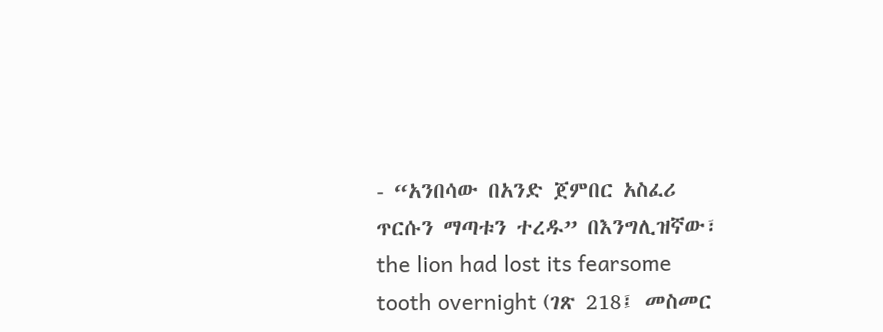- “አንበሳው በአንድ ጀምበር አስፈሪ ጥርሱን ማጣቱን ተረዱ” በእንግሊዝኛው፣ the lion had lost its fearsome tooth overnight (ገጽ 218፤ መስመር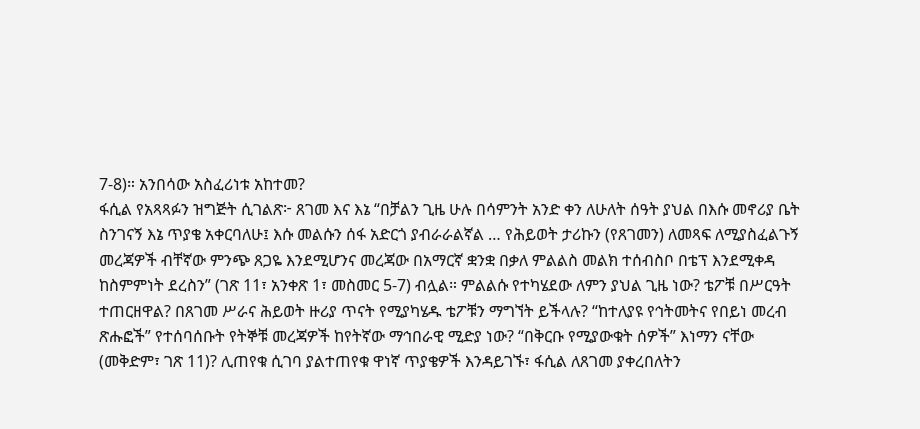7-8)። አንበሳው አስፈሪነቱ አከተመ?
ፋሲል የአጻጻፉን ዝግጅት ሲገልጽ፦ ጸገመ እና እኔ “በቻልን ጊዜ ሁሉ በሳምንት አንድ ቀን ለሁለት ሰዓት ያህል በእሱ መኖሪያ ቤት ስንገናኝ እኔ ጥያቄ አቀርባለሁ፤ እሱ መልሱን ሰፋ አድርጎ ያብራራልኛል … የሕይወት ታሪኩን (የጸገመን) ለመጻፍ ለሚያስፈልጉኝ መረጃዎች ብቸኛው ምንጭ ጸጋዬ እንደሚሆንና መረጃው በአማርኛ ቋንቋ በቃለ ምልልስ መልክ ተሰብስቦ በቴፕ እንደሚቀዳ ከስምምነት ደረስን” (ገጽ 11፣ አንቀጽ 1፣ መስመር 5-7) ብሏል። ምልልሱ የተካሄደው ለምን ያህል ጊዜ ነው? ቴፖቹ በሥርዓት
ተጠርዘዋል? በጸገመ ሥራና ሕይወት ዙሪያ ጥናት የሚያካሄዱ ቴፖቹን ማግኘት ይችላሉ? “ከተለያዩ የኅትመትና የበይነ መረብ ጽሑፎች” የተሰባሰቡት የትኞቹ መረጃዎች ከየትኛው ማኅበራዊ ሚድያ ነው? “በቅርቡ የሚያውቁት ሰዎች” እነማን ናቸው (መቅድም፣ ገጽ 11)? ሊጠየቁ ሲገባ ያልተጠየቁ ዋነኛ ጥያቄዎች እንዳይገኙ፣ ፋሲል ለጸገመ ያቀረበለትን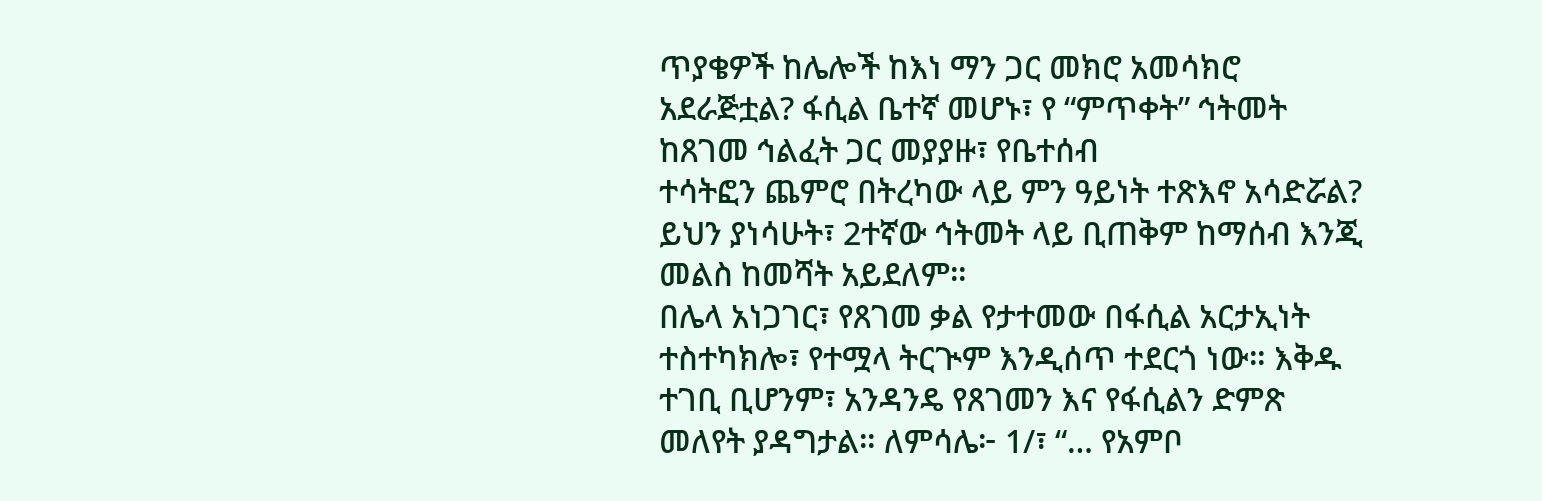ጥያቄዎች ከሌሎች ከእነ ማን ጋር መክሮ አመሳክሮ አደራጅቷል? ፋሲል ቤተኛ መሆኑ፣ የ “ምጥቀት” ኅትመት ከጸገመ ኅልፈት ጋር መያያዙ፣ የቤተሰብ
ተሳትፎን ጨምሮ በትረካው ላይ ምን ዓይነት ተጽእኖ አሳድሯል? ይህን ያነሳሁት፣ 2ተኛው ኅትመት ላይ ቢጠቅም ከማሰብ እንጂ መልስ ከመሻት አይደለም።
በሌላ አነጋገር፣ የጸገመ ቃል የታተመው በፋሲል አርታኢነት ተስተካክሎ፣ የተሟላ ትርጒም እንዲሰጥ ተደርጎ ነው። እቅዱ ተገቢ ቢሆንም፣ አንዳንዴ የጸገመን እና የፋሲልን ድምጽ መለየት ያዳግታል። ለምሳሌ፦ 1/፣ “… የአምቦ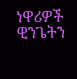ነዋሪዎች ዊንጌትን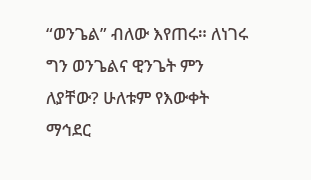“ወንጌል” ብለው እየጠሩ። ለነገሩ ግን ወንጌልና ዊንጌት ምን ለያቸው? ሁለቱም የእውቀት ማኅደር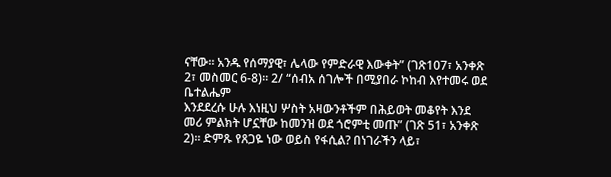ናቸው። አንዱ የሰማያዊ፣ ሌላው የምድራዊ እውቀት” (ገጽ107፣ አንቀጽ 2፣ መስመር 6-8)። 2/ “ሰብአ ሰገሎች በሚያበራ ኮከብ እየተመሩ ወደ ቤተልሔም
እንደደረሱ ሁሉ እነዚህ ሦስት አዛውንቶችም በሕይወት መቆየት እንደ መሪ ምልክት ሆኗቸው ከመንዝ ወደ ጎሮምቲ መጡ” (ገጽ 51፣ አንቀጽ 2)። ድምጹ የጸጋዬ ነው ወይስ የፋሲል? በነገራችን ላይ፣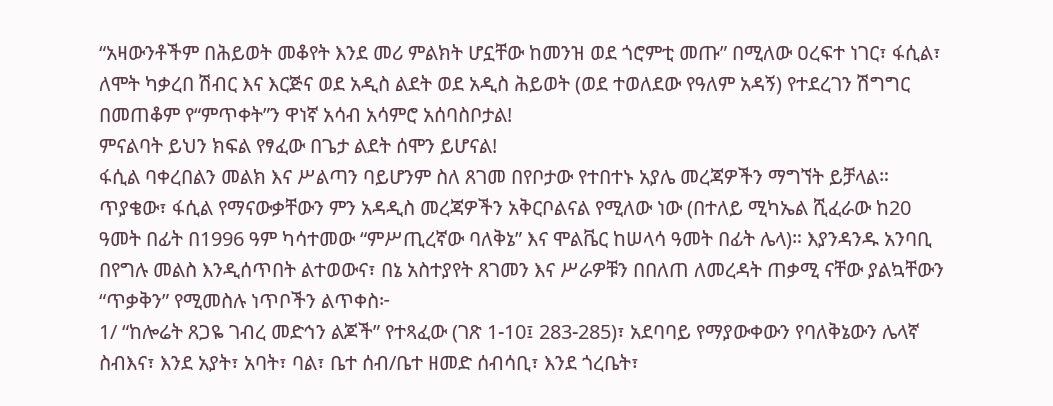“አዛውንቶችም በሕይወት መቆየት እንደ መሪ ምልክት ሆኗቸው ከመንዝ ወደ ጎሮምቲ መጡ” በሚለው ዐረፍተ ነገር፣ ፋሲል፣ ለሞት ካቃረበ ሽብር እና እርጅና ወደ አዲስ ልደት ወደ አዲስ ሕይወት (ወደ ተወለደው የዓለም አዳኝ) የተደረገን ሽግግር በመጠቆም የ“ምጥቀት”ን ዋነኛ አሳብ አሳምሮ አሰባስቦታል!
ምናልባት ይህን ክፍል የፃፈው በጌታ ልደት ሰሞን ይሆናል!
ፋሲል ባቀረበልን መልክ እና ሥልጣን ባይሆንም ስለ ጸገመ በየቦታው የተበተኑ አያሌ መረጃዎችን ማግኘት ይቻላል። ጥያቄው፣ ፋሲል የማናውቃቸውን ምን አዳዲስ መረጃዎችን አቅርቦልናል የሚለው ነው (በተለይ ሚካኤል ሺፈራው ከ20 ዓመት በፊት በ1996 ዓም ካሳተመው “ምሥጢረኛው ባለቅኔ” እና ሞልቬር ከሠላሳ ዓመት በፊት ሌላ)። እያንዳንዱ አንባቢ በየግሉ መልስ እንዲሰጥበት ልተወውና፣ በኔ አስተያየት ጸገመን እና ሥራዎቹን በበለጠ ለመረዳት ጠቃሚ ናቸው ያልኳቸውን “ጥቃቅን” የሚመስሉ ነጥቦችን ልጥቀስ፦
1/ “ከሎሬት ጸጋዬ ገብረ መድኅን ልጆች” የተጻፈው (ገጽ 1-10፤ 283-285)፣ አደባባይ የማያውቀውን የባለቅኔውን ሌላኛ ስብእና፣ እንደ አያት፣ አባት፣ ባል፣ ቤተ ሰብ/ቤተ ዘመድ ሰብሳቢ፣ እንደ ጎረቤት፣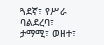ጓደኛ፣ የሥራ ባልደረባ፣ ታማሚ፣ ወዘተ፣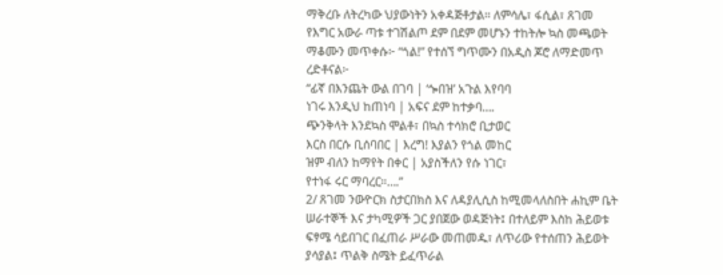ማቅረቡ ለትረካው ህያውነትን አቀዳጅቶታል። ለምሳሌ፣ ፋሲል፣ ጸገመ የእግር አውራ ጣቱ ተገሽልጦ ደም በደም መሆኑን ተከትሎ ኳስ መጫወት ማቆሙን መጥቀሱ፦ “ጎል!” የተሰኘ ግጥሙን በአዲስ ጆሮ ለማድመጥ ረድቶናል፦
“ፊኛ በእንጨት ውል በገባ | ‘ጐበዝ’ አጉል እየባባ
ነገሩ እንዲህ ከጠነባ | አፍና ደም ከተቃባ….
ጭንቅላት እንደኳስ ሞልቶ፣ በኳስ ተሳክሮ ቢታወር
እርስ በርሱ ቢሰባበር | እረግ! እያልን የጎል መከር
ዝም ብለን ከማየት በቀር | አያስችለን የሱ ነገር፣
የተነፋ ሩር ማባረር።….”
2/ ጸገመ ንውዮርክ ስታርበክስ እና ለዳያሊሲስ ከሚመላለስበት ሐኪም ቤት ሠራተኞች እና ታካሚዎች ጋር ያበጀው ወዳጅነት፤ በተለይም እስከ ሕይወቱ ፍፃሜ ሳይበገር በፈጠራ ሥራው መጠመዱ፣ ለጥሪው የተሰጠን ሕይወት ያሳያል፤ ጥልቅ ስሜት ይፈጥራል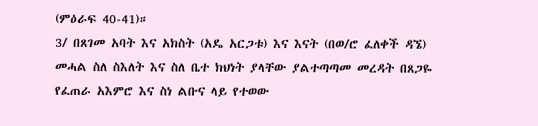(ምዕራፍ 40-41)።
3/ በጸገመ አባት እና አክስት (አዴ አርጋቱ) እና እናት (በወ/ሮ ፈለቀች ዳኜ) መሓል ስለ ስእለት እና ስለ ቤተ ክህነት ያላቸው ያልተጣጣመ መረዳት በጸጋዬ የፈጠራ አእምሮ እና ስነ ልቡና ላይ የተወው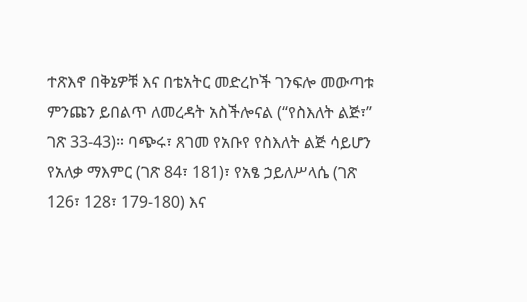ተጽእኖ በቅኔዎቹ እና በቴአትር መድረኮች ገንፍሎ መውጣቱ ምንጩን ይበልጥ ለመረዳት አስችሎናል (“የስእለት ልጅ፣” ገጽ 33-43)። ባጭሩ፣ ጸገመ የአቡየ የስእለት ልጅ ሳይሆን የአለቃ ማእምር (ገጽ 84፣ 181)፣ የአፄ ኃይለሥላሴ (ገጽ 126፣ 128፣ 179-180) እና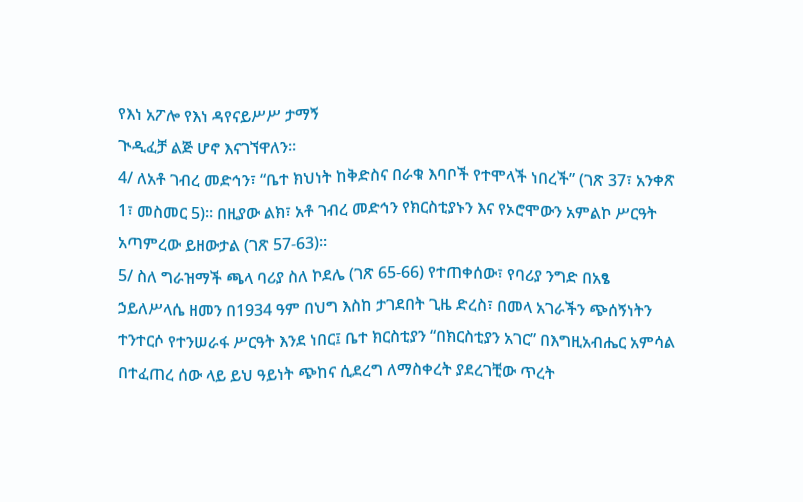የእነ አፖሎ የእነ ዳየናይሥሥ ታማኝ
ጒዲፈቻ ልጅ ሆኖ እናገኘዋለን።
4/ ለአቶ ገብረ መድኅን፣ “ቤተ ክህነት ከቅድስና በራቁ እባቦች የተሞላች ነበረች” (ገጽ 37፣ አንቀጽ 1፣ መስመር 5)። በዚያው ልክ፣ አቶ ገብረ መድኅን የክርስቲያኑን እና የኦሮሞውን አምልኮ ሥርዓት አጣምረው ይዘውታል (ገጽ 57-63)።
5/ ስለ ግራዝማች ጫላ ባሪያ ስለ ኮደሌ (ገጽ 65-66) የተጠቀሰው፣ የባሪያ ንግድ በአፄ ኃይለሥላሴ ዘመን በ1934 ዓም በህግ እስከ ታገደበት ጊዜ ድረስ፣ በመላ አገራችን ጭሰኝነትን ተንተርሶ የተንሠራፋ ሥርዓት እንደ ነበር፤ ቤተ ክርስቲያን “በክርስቲያን አገር” በእግዚአብሔር አምሳል በተፈጠረ ሰው ላይ ይህ ዓይነት ጭከና ሲደረግ ለማስቀረት ያደረገቺው ጥረት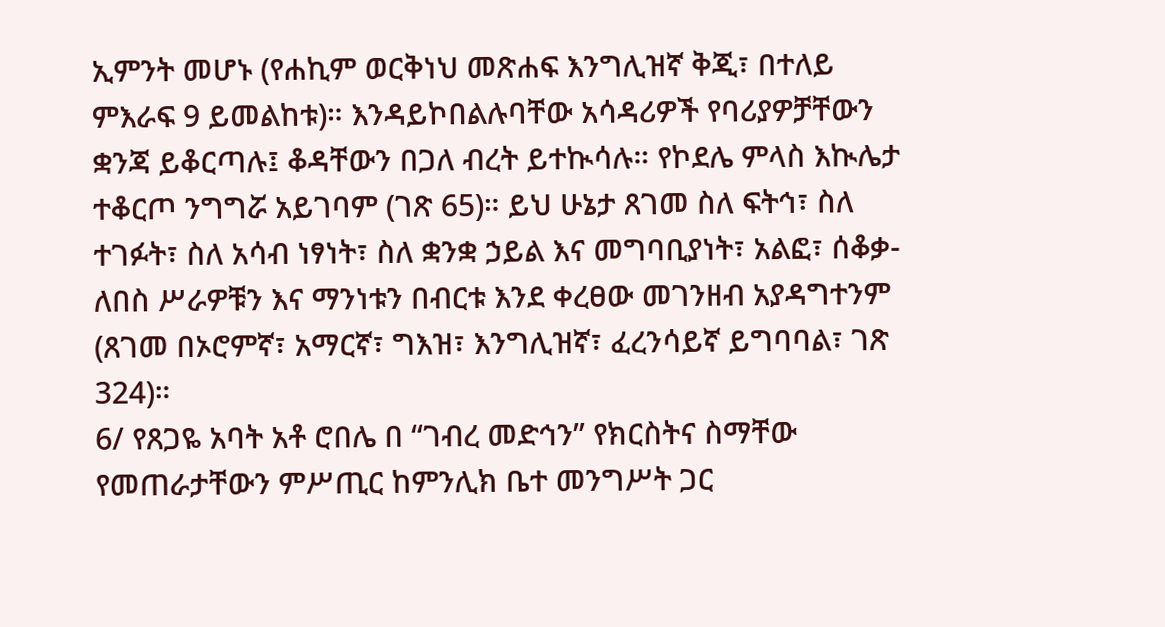ኢምንት መሆኑ (የሐኪም ወርቅነህ መጽሐፍ እንግሊዝኛ ቅጂ፣ በተለይ ምእራፍ 9 ይመልከቱ)። እንዳይኮበልሉባቸው አሳዳሪዎች የባሪያዎቻቸውን
ቋንጃ ይቆርጣሉ፤ ቆዳቸውን በጋለ ብረት ይተኲሳሉ። የኮደሌ ምላስ እኲሌታ ተቆርጦ ንግግሯ አይገባም (ገጽ 65)። ይህ ሁኔታ ጸገመ ስለ ፍትኅ፣ ስለ ተገፉት፣ ስለ አሳብ ነፃነት፣ ስለ ቋንቋ ኃይል እና መግባቢያነት፣ አልፎ፣ ሰቆቃ-ለበስ ሥራዎቹን እና ማንነቱን በብርቱ እንደ ቀረፀው መገንዘብ አያዳግተንም (ጸገመ በኦሮምኛ፣ አማርኛ፣ ግእዝ፣ እንግሊዝኛ፣ ፈረንሳይኛ ይግባባል፣ ገጽ 324)።
6/ የጸጋዬ አባት አቶ ሮበሌ በ “ገብረ መድኅን” የክርስትና ስማቸው የመጠራታቸውን ምሥጢር ከምንሊክ ቤተ መንግሥት ጋር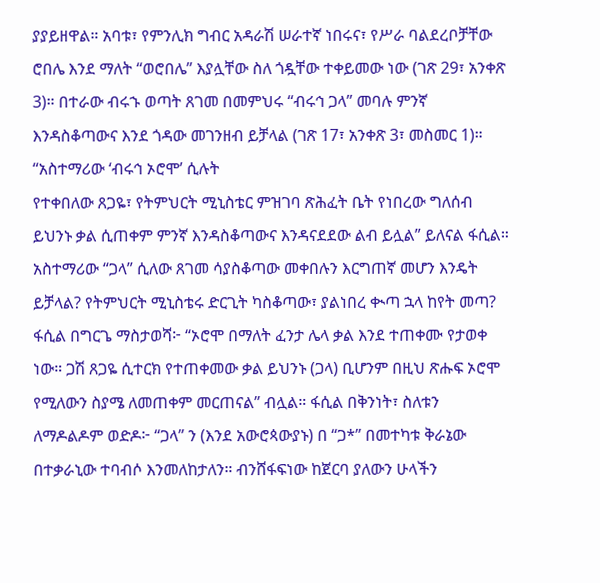ያያይዘዋል። አባቱ፣ የምንሊክ ግብር አዳራሽ ሠራተኛ ነበሩና፣ የሥራ ባልደረቦቻቸው ሮበሌ እንደ ማለት “ወሮበሌ” እያሏቸው ስለ ጎዷቸው ተቀይመው ነው (ገጽ 29፣ አንቀጽ 3)። በተራው ብሩኁ ወጣት ጸገመ በመምህሩ “ብሩኅ ጋላ” መባሉ ምንኛ እንዳስቆጣውና እንደ ጎዳው መገንዘብ ይቻላል (ገጽ 17፣ አንቀጽ 3፣ መስመር 1)። “አስተማሪው ‘ብሩኅ ኦሮሞ’ ሲሉት
የተቀበለው ጸጋዬ፣ የትምህርት ሚኒስቴር ምዝገባ ጽሕፈት ቤት የነበረው ግለሰብ ይህንኑ ቃል ሲጠቀም ምንኛ እንዳስቆጣውና እንዳናደደው ልብ ይሏል” ይለናል ፋሲል። አስተማሪው “ጋላ” ሲለው ጸገመ ሳያስቆጣው መቀበሉን እርግጠኛ መሆን እንዴት ይቻላል? የትምህርት ሚኒስቴሩ ድርጊት ካስቆጣው፣ ያልነበረ ቊጣ ኋላ ከየት መጣ? ፋሲል በግርጌ ማስታወሻ፦ “ኦሮሞ በማለት ፈንታ ሌላ ቃል እንደ ተጠቀሙ የታወቀ ነው። ጋሽ ጸጋዬ ሲተርክ የተጠቀመው ቃል ይህንኑ (ጋላ) ቢሆንም በዚህ ጽሑፍ ኦሮሞ የሚለውን ስያሜ ለመጠቀም መርጠናል” ብሏል። ፋሲል በቅንነት፣ ስለቱን ለማዶልዶም ወድዶ፦ “ጋላ” ን (እንደ አውሮጳውያኑ) በ “ጋ*” በመተካቱ ቅራኔው በተቃራኒው ተባብሶ እንመለከታለን። ብንሸፋፍነው ከጀርባ ያለውን ሁላችን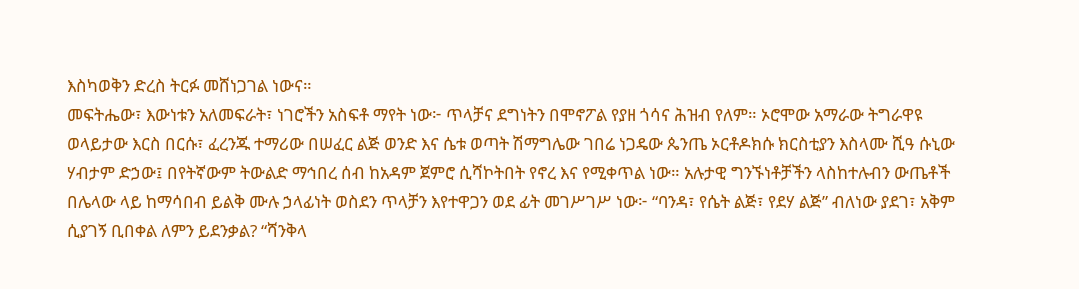እስካወቅን ድረስ ትርፉ መሸነጋገል ነውና።
መፍትሔው፣ እውነቱን አለመፍራት፣ ነገሮችን አስፍቶ ማየት ነው፦ ጥላቻና ደግነትን በሞኖፖል የያዘ ጎሳና ሕዝብ የለም። ኦሮሞው አማራው ትግራዋዩ ወላይታው እርስ በርሱ፣ ፈረንጁ ተማሪው በሠፈር ልጅ ወንድ እና ሴቱ ወጣት ሽማግሌው ገበሬ ነጋዴው ጴንጤ ኦርቶዶክሱ ክርስቲያን እስላሙ ሺዓ ሱኒው ሃብታም ድኃው፤ በየትኛውም ትውልድ ማኅበረ ሰብ ከአዳም ጀምሮ ሲሻኮትበት የኖረ እና የሚቀጥል ነው። አሉታዊ ግንኙነቶቻችን ላስከተሉብን ውጤቶች በሌላው ላይ ከማሳበብ ይልቅ ሙሉ ኃላፊነት ወስደን ጥላቻን እየተዋጋን ወደ ፊት መገሥገሥ ነው፦ “ባንዳ፣ የሴት ልጅ፣ የደሃ ልጅ” ብለነው ያደገ፣ አቅም ሲያገኝ ቢበቀል ለምን ይደንቃል? “ሻንቅላ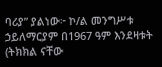ባሪያ” ያልነው፦ ኮ/ል መንግሥቱ ኃይለማርያም በ1967 ዓም እንደዛቱት (ትክክል ናቸው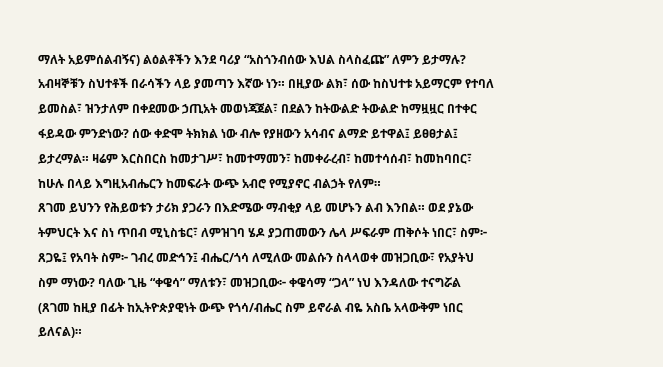ማለት አይምሰልብኝና) ልዕልቶችን እንደ ባሪያ “አስጎንብሰው እህል ስላስፈጩ” ለምን ይታማሉ? አብዛኞቹን ስህተቶች በራሳችን ላይ ያመጣን እኛው ነን። በዚያው ልክ፣ ሰው ከስህተቱ አይማርም የተባለ ይመስል፣ ዝንታለም በቀደመው ኃጢአት መወነጃጀል፣ በደልን ከትውልድ ትውልድ ከማዟዟር በተቀር ፋይዳው ምንድነው? ሰው ቀድሞ ትክክል ነው ብሎ የያዘውን አሳብና ልማድ ይተዋል፤ ይፀፀታል፤ ይታረማል። ዛሬም እርስበርስ ከመታገሥ፣ ከመተማመን፣ ከመቀራረብ፣ ከመተሳሰብ፣ ከመከባበር፣ ከሁሉ በላይ እግዚአብሔርን ከመፍራት ውጭ አብሮ የሚያኖር ብልኃት የለም።
ጸገመ ይህንን የሕይወቱን ታሪክ ያጋራን በእድሜው ማብቂያ ላይ መሆኑን ልብ እንበል። ወደ ያኔው ትምህርት እና ስነ ጥበብ ሚኒስቴር፣ ለምዝገባ ሄዶ ያጋጠመውን ሌላ ሥፍራም ጠቅሶት ነበር፣ ስም፦ ጸጋዬ፤ የአባት ስም፦ ገብረ መድኅን፤ ብሔር/ጎሳ ለሚለው መልሱን ስላላወቀ መዝጋቢው፣ የአያትህ ስም ማነው? ባለው ጊዜ “ቀዌሳ” ማለቱን፣ መዝጋቢው፦ ቀዌሳማ “ጋላ” ነህ እንዳለው ተናግሯል (ጸገመ ከዚያ በፊት ከኢትዮጵያዊነት ውጭ የጎሳ/ብሔር ስም ይኖራል ብዬ አስቤ አላውቅም ነበር ይለናል)።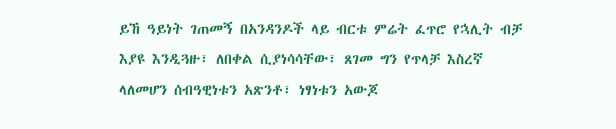ይኸ ዓይነት ገጠመኝ በአንዳንዶች ላይ ብርቱ ምሬት ፈጥሮ የኋሊት ብቻ እያዩ እንዲጓዙ፣ ለበቀል ሲያነሳሳቸው፣ ጸገመ ግን የጥላቻ እስረኛ ላለመሆን ሰብዓዊነቱን አጽንቶ፣ ነፃነቱን አውጆ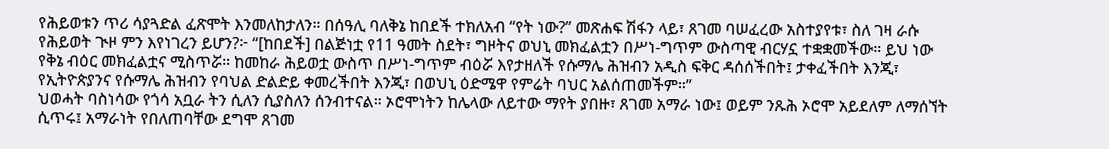የሕይወቱን ጥሪ ሳያጓድል ፈጽሞት እንመለከታለን። በሰዓሊ ባለቅኔ ከበደች ተክለአብ “የት ነው?” መጽሐፍ ሽፋን ላይ፣ ጸገመ ባሠፈረው አስተያየቱ፣ ስለ ገዛ ራሱ የሕይወት ጒዞ ምን እየነገረን ይሆን?፦ “[ከበደች] በልጅነቷ የ11 ዓመት ስደት፣ ግዞትና ወህኒ መክፈልቷን በሥነ-ግጥም ውስጣዊ ብርሃኗ ተቋቋመችው። ይህ ነው የቅኔ ብዕር መክፈልቷና ሚስጥሯ። ከመከራ ሕይወቷ ውስጥ በሥነ-ግጥም ብዕሯ እየታዘለች የሱማሌ ሕዝብን አዲስ ፍቅር ዳሰሰችበት፤ ታቀፈችበት እንጂ፣ የኢትዮጵያንና የሱማሌ ሕዝብን የባህል ድልድይ ቀመረችበት እንጂ፣ በወህኒ ዕድሜዋ የምሬት ባህር አልሰጠመችም።”
ህወሓት ባስነሳው የጎሳ አቧራ ትን ሲለን ሲያስለን ሰንብተናል። ኦሮሞነትን ከሌላው ለይተው ማየት ያበዙ፣ ጸገመ አማራ ነው፤ ወይም ንጹሕ ኦሮሞ አይደለም ለማሰኘት ሲጥሩ፤ አማራነት የበለጠባቸው ደግሞ ጸገመ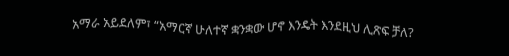አማራ አይደለም፣ “አማርኛ ሁለተኛ ቋንቋው ሆኖ እንዴት እንደዚህ ሊጽፍ ቻለ?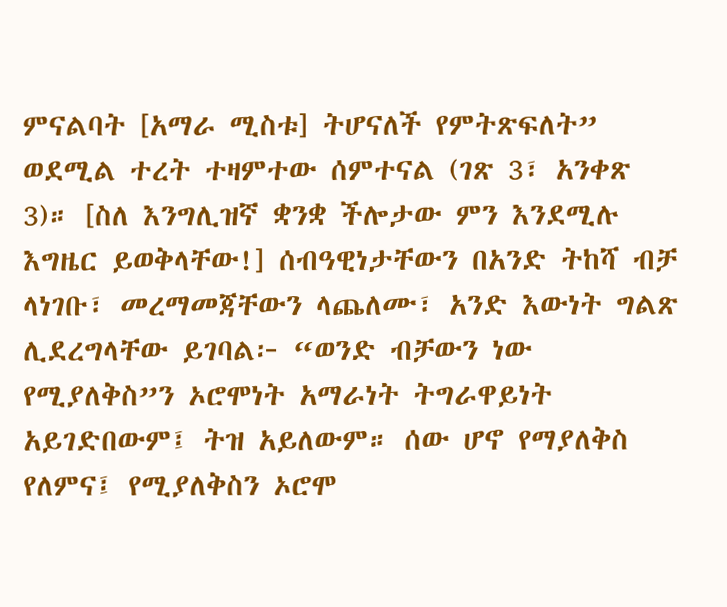ምናልባት [አማራ ሚስቱ] ትሆናለች የምትጽፍለት” ወደሚል ተረት ተዛምተው ሰምተናል (ገጽ 3፣ አንቀጽ 3)። [ስለ እንግሊዝኛ ቋንቋ ችሎታው ምን እንደሚሉ እግዜር ይወቅላቸው!] ሰብዓዊነታቸውን በአንድ ትከሻ ብቻ ላነገቡ፣ መረማመጃቸውን ላጨለሙ፣ አንድ እውነት ግልጽ ሊደረግላቸው ይገባል፦ “ወንድ ብቻውን ነው የሚያለቅስ”ን ኦሮሞነት አማራነት ትግራዋይነት አይገድበውም፤ ትዝ አይለውም። ሰው ሆኖ የማያለቅስ የለምና፤ የሚያለቅስን ኦሮሞ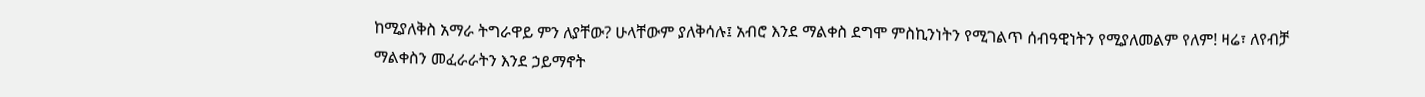ከሚያለቅስ አማራ ትግራዋይ ምን ለያቸው? ሁላቸውም ያለቅሳሉ፤ አብሮ እንደ ማልቀስ ደግሞ ምስኪንነትን የሚገልጥ ሰብዓዊነትን የሚያለመልም የለም! ዛሬ፣ ለየብቻ ማልቀስን መፈራራትን እንደ ኃይማኖት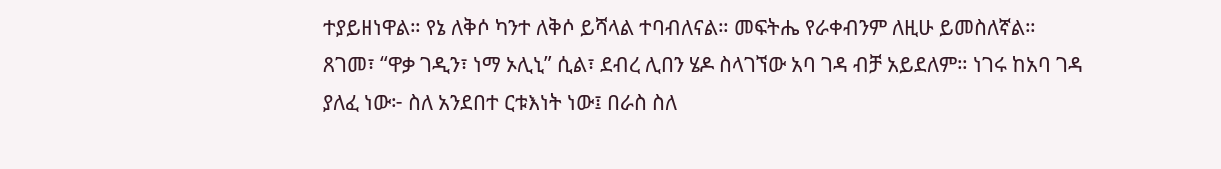ተያይዘነዋል። የኔ ለቅሶ ካንተ ለቅሶ ይሻላል ተባብለናል። መፍትሔ የራቀብንም ለዚሁ ይመስለኛል። ጸገመ፣ “ዋቃ ገዲን፣ ነማ ኦሊኒ” ሲል፣ ደብረ ሊበን ሄዶ ስላገኘው አባ ገዳ ብቻ አይደለም። ነገሩ ከአባ ገዳ ያለፈ ነው፦ ስለ አንደበተ ርቱእነት ነው፤ በራስ ስለ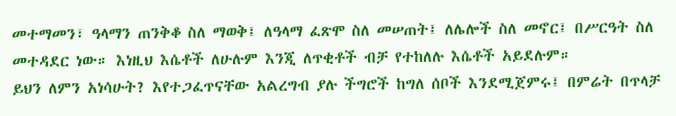መተማመን፣ ዓላማን ጠንቅቆ ስለ ማወቅ፤ ለዓላማ ፈጽሞ ስለ መሠጠት፤ ለሌሎች ስለ መኖር፤ በሥርዓት ስለ መተዳደር ነው። እነዚህ እሴቶች ለሁሉም እንጂ ለጥቂቶች ብቻ የተከለሉ እሴቶች አይደሉም።
ይህን ለምን አነሳሁት? እየተጋፈጥናቸው አልረግብ ያሉ ችግሮች ከግለ ሰቦች እንደሚጀምሩ፤ በምሬት በጥላቻ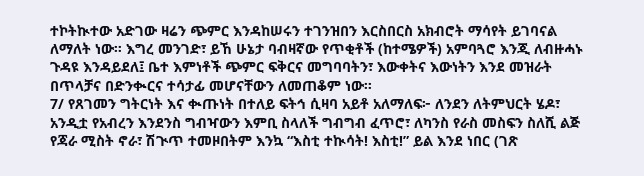ተኮትኲተው አድገው ዛሬን ጭምር እንዳከሠሩን ተገንዝበን እርስበርስ አክብሮት ማሳየት ይገባናል ለማለት ነው። እግረ መንገድ፣ ይኸ ሁኔታ ባብዛኛው የጥቂቶች (ከተሜዎች) አምባጓሮ እንጂ ለብዙሓኑ ጉዳዩ እንዳይደለ፤ ቤተ እምነቶች ጭምር ፍቅርና መግባባትን፣ እውቀትና እውነትን እንደ መዝራት በጥላቻና በድንቊርና ተሳታፊ መሆናቸውን ለመጠቆም ነው።
7/ የጸገመን ግትርነት እና ቊጡነት በተለይ ፍትኅ ሲዛባ አይቶ አለማለፍ፦ ለንደን ለትምህርት ሄዶ፣ አንዲቷ የአብረን እንደንስ ግብዣውን እምቢ ስላለች ግብግብ ፈጥሮ፣ ለካንስ የራስ መስፍን ስለሺ ልጅ የጃራ ሚስት ኖራ፣ ሽጒጥ ተመዞበትም እንኳ “እስቲ ተኲሳት! እስቲ!” ይል እንደ ነበር (ገጽ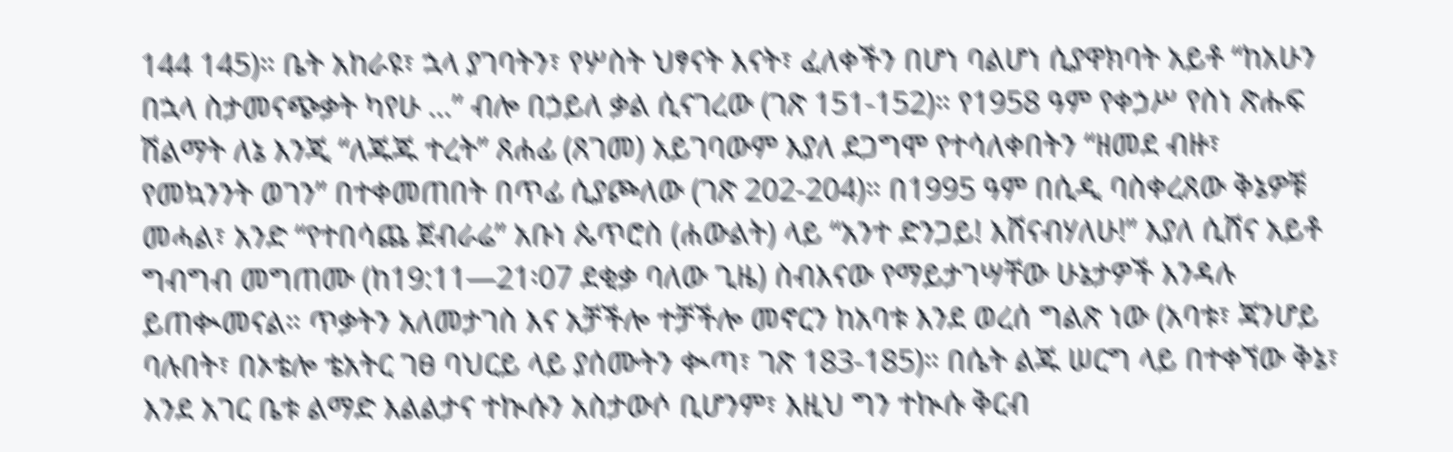144 145)። ቤት አከራዩ፣ ኋላ ያገባትን፣ የሦስት ህፃናት እናት፣ ፈለቀችን በሆነ ባልሆነ ሲያዋክባት አይቶ “ከአሁን በኋላ ስታመናጭቃት ካየሁ …” ብሎ በኃይለ ቃል ሲናገረው (ገጽ 151-152)። የ1958 ዓም የቀኃሥ የስነ ጽሑፍ ሽልማት ለኔ እንጂ “ለጁጁ ተረት” ጸሐፊ (ጸገመ) አይገባውም እያለ ደጋግሞ የተሳለቀበትን “ዘመደ ብዙ፣ የመኳንንት ወገን” በተቀመጠበት በጥፊ ሲያጮለው (ገጽ 202-204)። በ1995 ዓም በሲዲ ባስቀረጸው ቅኔዎቹ መሓል፣ አንድ “የተበሳጨ ጀብራሬ” አቡነ ጴጥሮስ (ሐውልት) ላይ “አንተ ድንጋይ! እሸናብሃለሁ!” እያለ ሲሸና አይቶ ግብግብ መግጠሙ (ከ19:11—21፡07 ደቂቃ ባለው ጊዜ) ስብእናው የማይታገሣቸው ሁኔታዎች እንዳሉ ይጠቊመናል። ጥቃትን አለመታገስ እና አቻችሎ ተቻችሎ መኖርን ከአባቱ እንደ ወረሰ ግልጽ ነው (አባቱ፣ ጃንሆይ ባሉበት፣ በኦቴሎ ቴአትር ገፀ ባህርይ ላይ ያሰሙትን ቊጣ፣ ገጽ 183-185)። በሴት ልጁ ሠርግ ላይ በተቀኘው ቅኔ፣ እንደ አገር ቤቱ ልማድ እልልታና ተኲሱን አስታውሶ ቢሆንም፣ እዚህ ግን ተኲሱ ቅርብ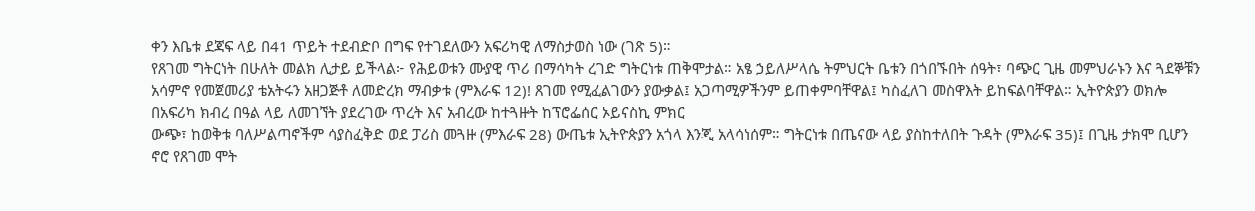ቀን እቤቱ ደጃፍ ላይ በ41 ጥይት ተደብድቦ በግፍ የተገደለውን አፍሪካዊ ለማስታወስ ነው (ገጽ 5)።
የጸገመ ግትርነት በሁለት መልክ ሊታይ ይችላል፦ የሕይወቱን ሙያዊ ጥሪ በማሳካት ረገድ ግትርነቱ ጠቅሞታል። አፄ ኃይለሥላሴ ትምህርት ቤቱን በጎበኙበት ሰዓት፣ ባጭር ጊዜ መምህራኑን እና ጓደኞቹን አሳምኖ የመጀመሪያ ቴአትሩን አዘጋጅቶ ለመድረክ ማብቃቱ (ምእራፍ 12)! ጸገመ የሚፈልገውን ያውቃል፤ አጋጣሚዎችንም ይጠቀምባቸዋል፤ ካስፈለገ መስዋእት ይከፍልባቸዋል። ኢትዮጵያን ወክሎ በአፍሪካ ክብረ በዓል ላይ ለመገኘት ያደረገው ጥረት እና አብረው ከተጓዙት ከፕሮፌሰር ኦይናስኪ ምክር
ውጭ፣ ከወቅቱ ባለሥልጣኖችም ሳያስፈቅድ ወደ ፓሪስ መጓዙ (ምእራፍ 28) ውጤቱ ኢትዮጵያን አጎላ እንጂ አላሳነሰም። ግትርነቱ በጤናው ላይ ያስከተለበት ጉዳት (ምእራፍ 35)፤ በጊዜ ታክሞ ቢሆን ኖሮ የጸገመ ሞት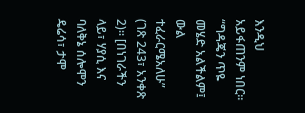እንዲህ አይፋጠንም ነበር። “ግዳጄን ጥዬ መሄድ አልችልም፤ ውል ተፈራርሜአለሁ” (ገጽ 243፣ አንቀጽ 2)። [በነገራችን ላይ፣ ሃያሲ እና ባለቅኔ ሰሎሞን ዴሬሳ፣ ታሞ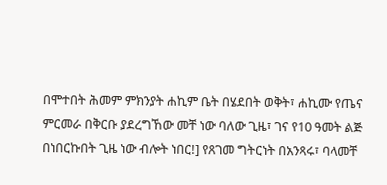በሞተበት ሕመም ምክንያት ሐኪም ቤት በሄደበት ወቅት፣ ሐኪሙ የጤና ምርመራ በቅርቡ ያደረግኸው መቸ ነው ባለው ጊዜ፣ ገና የ10 ዓመት ልጅ በነበርኩበት ጊዜ ነው ብሎት ነበር!] የጸገመ ግትርነት በአንጻሩ፣ ባላመቸ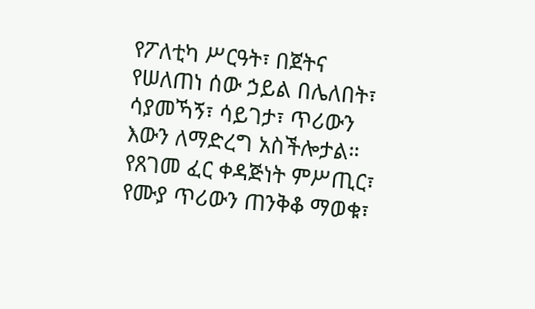የፖለቲካ ሥርዓት፣ በጀትና የሠለጠነ ሰው ኃይል በሌለበት፣ ሳያመኻኝ፣ ሳይገታ፣ ጥሪውን እውን ለማድረግ አስችሎታል።
የጸገመ ፈር ቀዳጅነት ምሥጢር፣ የሙያ ጥሪውን ጠንቅቆ ማወቁ፣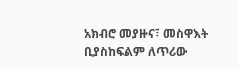አክብሮ መያዙና፣ መስዋእት ቢያስከፍልም ለጥሪው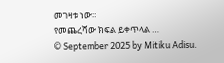መገዛቱ ነው።
የመጨረሻው ክፍል ይቀጥላል …
© September 2025 by Mitiku Adisu.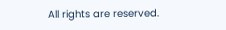All rights are reserved.